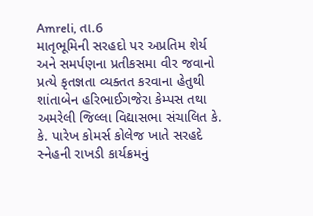Amreli, તા.6
માતૃભૂમિની સરહદો પર અપ્રતિમ શેર્ય અને સમર્પણના પ્રતીકસમા વીર જવાનો પ્રત્યે કૃતજ્ઞતા વ્યક્તત કરવાના હેતુથી શાંતાબેન હરિભાઈગજેરા કેમ્પસ તથા અમરેલી જિલ્લા વિદ્યાસભા સંચાલિત કે. કે. પારેખ કોમર્સ કોલેજ ખાતે સરહદે સ્નેહની રાખડી કાર્યક્રમનું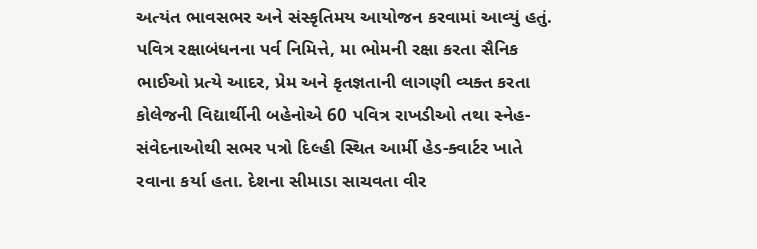અત્યંત ભાવસભર અને સંસ્કૃતિમય આયોજન કરવામાં આવ્યું હતું.
પવિત્ર રક્ષાબંધનના પર્વ નિમિત્તે, મા ભોમની રક્ષા કરતા સૈનિક ભાઈઓ પ્રત્યે આદર, પ્રેમ અને કૃતજ્ઞતાની લાગણી વ્યક્ત કરતા કોલેજની વિદ્યાર્થીની બહેનોએ 60 પવિત્ર રાખડીઓ તથા સ્નેહ- સંવેદનાઓથી સભર પત્રો દિલ્હી સ્થિત આર્મી હેડ-ક્વાર્ટર ખાતે રવાના કર્યા હતા. દેશના સીમાડા સાચવતા વીર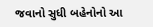જવાનો સુધી બહેનોનો આ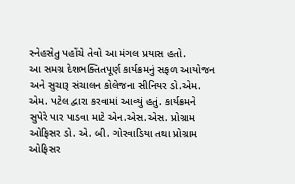સ્નેહસેતુ પહોંચે તેવો આ મંગલ પ્રયાસ હતો.
આ સમગ્ર દેશભક્તિતપૂર્ણ કાર્યક્રમનું સફળ આયોજન અને સુચારૂ સંચાલન કોલેજના સીનિયર ડો.એમ. એમ. પટેલ દ્વારા કરવામાં આવ્યું હતું. કાર્યક્રમને સુપેરે પાર પાડવા માટે એન.એસ.એસ. પ્રોગ્રામ ઓફિસર ડો. એ. બી. ગોરવાડિયા તથા પ્રોગ્રામ ઓફિસર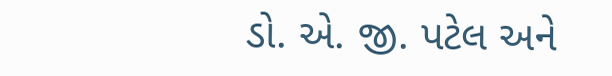ડો. એ. જી. પટેલ અને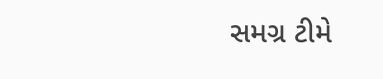સમગ્ર ટીમે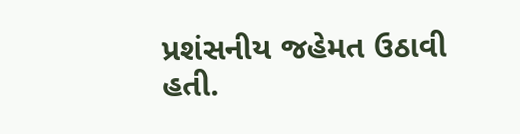પ્રશંસનીય જહેમત ઉઠાવી હતી.